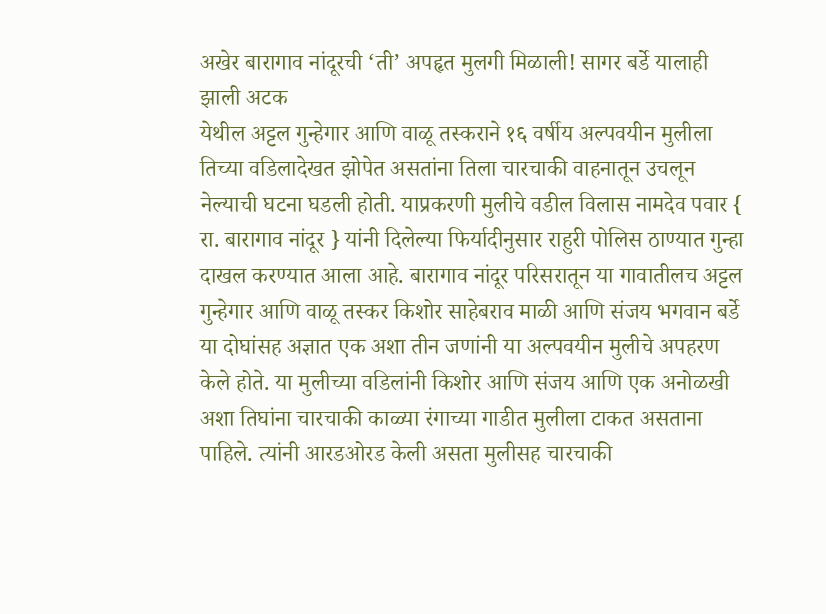अखेर बारागाव नांदूरची ‘ती’ अपहृत मुलगी मिळाली! सागर बर्डे यालाही झाली अटक
येथील अट्टल गुन्हेगार आणि वाळू तस्कराने १६ वर्षीय अल्पवयीन मुलीला तिच्या वडिलादेखत झोपेत असतांना तिला चारचाकी वाहनातून उचलून नेल्याची घटना घडली होती. याप्रकरणी मुलीचे वडील विलास नामदेव पवार { रा. बारागाव नांदूर } यांनी दिलेल्या फिर्यादीनुसार राहुरी पोलिस ठाण्यात गुन्हा दाखल करण्यात आला आहे. बारागाव नांदूर परिसरातून या गावातीलच अट्टल गुन्हेगार आणि वाळू तस्कर किशोर साहेबराव माळी आणि संजय भगवान बर्डे या दोघांसह अज्ञात एक अशा तीन जणांनी या अल्पवयीन मुलीचे अपहरण केले होते. या मुलीच्या वडिलांनी किशोर आणि संजय आणि एक अनोळखी अशा तिघांना चारचाकी काळ्या रंगाच्या गाडीत मुलीला टाकत असताना पाहिले. त्यांनी आरडओरड केली असता मुलीसह चारचाकी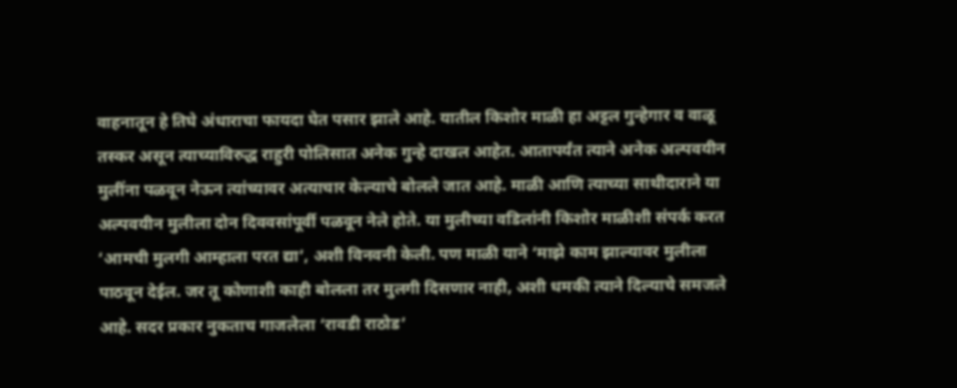वाहनातून हे तिघे अंधाराचा फायदा घेत पसार झाले आहे. यातील किशोर माळी हा अट्टल गुन्हेगार व वाळू तस्कर असून त्याच्याविरुद्ध राहुरी पोलिसात अनेक गुन्हे दाखल आहेत. आतापर्यंत त्याने अनेक अल्पवयीन मुलींना पळवून नेऊन त्यांच्यावर अत्याचार केल्याचे बोलले जात आहे. माळी आणि त्याच्या साथीदाराने या अल्पवयीन मुलीला दोन दिववसांपूर्वी पळवून नेले होते. या मुलीच्या वडिलांनी किशोर माळीशी संपर्क करत ‘आमची मुलगी आम्हाला परत द्या’, अशी विनवनी केली. पण माळी याने ‘माझे काम झाल्यावर मुलीला पाठवून देईल. जर तू कोणाशी काही बोलला तर मुलगी दिसणार नाही, अशी धमकी त्याने दिल्याचे समजले आहे. सदर प्रकार नुकताच गाजलेला ‘रावडी राठोड’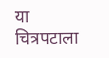या चित्रपटाला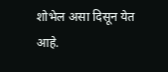शोभेल असा दिसून येत आहे.